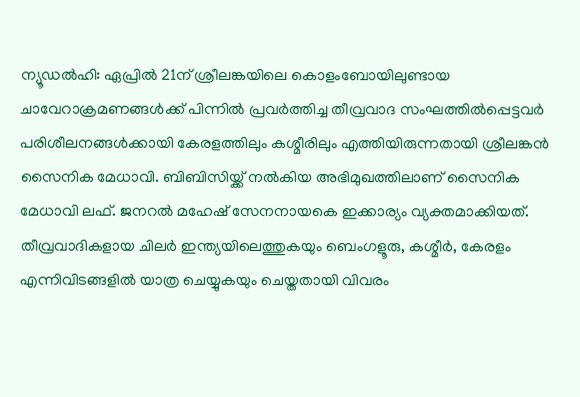ന്യൂഡൽഹി: ഏപ്രിൽ 21ന് ശ്രീലങ്കയിലെ കൊളംബോയിലുണ്ടായ ചാവേറാക്രമണങ്ങൾക്ക് പിന്നിൽ പ്രവർത്തിച്ച തീവ്രവാദ സംഘത്തിൽപ്പെട്ടവർ പരിശീലനങ്ങൾക്കായി കേരളത്തിലും കശ്മീരിലും എത്തിയിരുന്നതായി ശ്രീലങ്കൻ സൈനിക മേധാവി. ബിബിസിയ്ക്ക് നൽകിയ അഭിമുഖത്തിലാണ് സൈനിക മേധാവി ലഫ്. ജനറൽ മഹേഷ് സേനനായകെ ഇക്കാര്യം വ്യക്തമാക്കിയത്. തീവ്രവാദികളായ ചിലർ ഇന്ത്യയിലെത്തുകയും ബെംഗളൂരു, കശ്മീർ, കേരളം എന്നിവിടങ്ങളിൽ യാത്ര ചെയ്യുകയും ചെയ്തതായി വിവരം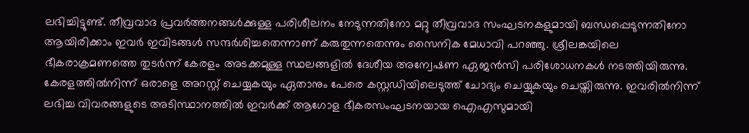ലഭിച്ചിട്ടുണ്ട്. തീവ്രവാദ പ്രവർത്തനങ്ങൾക്കുള്ള പരിശീലനം നേടുന്നതിനോ മറ്റു തീവ്രവാദ സംഘടനകളുമായി ബന്ധപ്പെടുന്നതിനോ ആയിരിക്കാം ഇവർ ഇവിടങ്ങൾ സന്ദർശിച്ചതെന്നാണ് കരുതുന്നതെന്നും സൈനിക മേധാവി പറഞ്ഞു. ശ്രീലങ്കയിലെ ഭീകരാക്രമണത്തെ തുടർന്ന് കേരളം അടക്കമുള്ള സ്ഥലങ്ങളിൽ ദേശീയ അന്വേഷണ ഏജൻസി പരിശോധനകൾ നടത്തിയിരുന്നു. കേരളത്തിൽനിന്ന് ഒരാളെ അറസ്റ്റ് ചെയ്യകയും ഏതാനും പേരെ കസ്റ്റഡിയിലെടുത്ത് ചോദ്യം ചെയ്യുകയും ചെയ്തിരുന്നു. ഇവരിൽനിന്ന് ലഭിച്ച വിവരങ്ങളുടെ അടിസ്ഥാനത്തിൽ ഇവർക്ക് ആഗോള ഭീകരസംഘടനയായ ഐഎസുമായി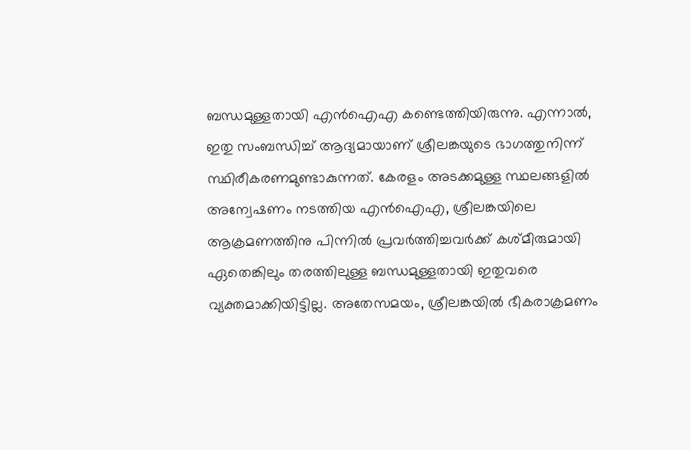ബന്ധമുള്ളതായി എൻഐഎ കണ്ടെത്തിയിരുന്നു. എന്നാൽ, ഇതു സംബന്ധിച്ച് ആദ്യമായാണ് ശ്രീലങ്കയുടെ ഭാഗത്തുനിന്ന് സ്ഥിരീകരണമുണ്ടാകുന്നത്. കേരളം അടക്കമുള്ള സ്ഥലങ്ങളിൽ അന്വേഷണം നടത്തിയ എൻഐഎ, ശ്രീലങ്കയിലെ ആക്രമണത്തിനു പിന്നിൽ പ്രവർത്തിച്ചവർക്ക് കശ്മീരുമായി ഏതെങ്കിലും തരത്തിലുള്ള ബന്ധമുള്ളതായി ഇതുവരെ വ്യക്തമാക്കിയിട്ടില്ല. അതേസമയം, ശ്രീലങ്കയിൽ ഭീകരാക്രമണം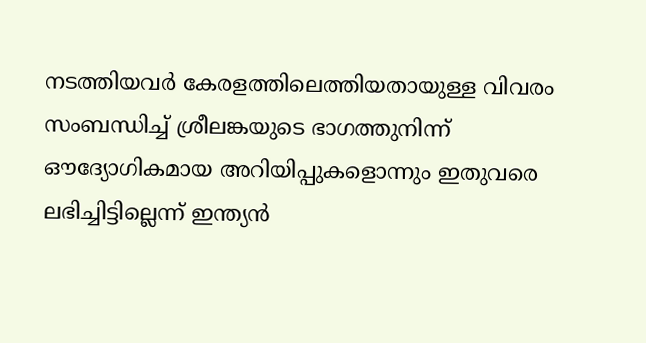നടത്തിയവർ കേരളത്തിലെത്തിയതായുള്ള വിവരം സംബന്ധിച്ച് ശ്രീലങ്കയുടെ ഭാഗത്തുനിന്ന് ഔദ്യോഗികമായ അറിയിപ്പുകളൊന്നും ഇതുവരെ ലഭിച്ചിട്ടില്ലെന്ന് ഇന്ത്യൻ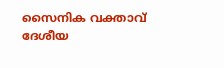സൈനിക വക്താവ് ദേശീയ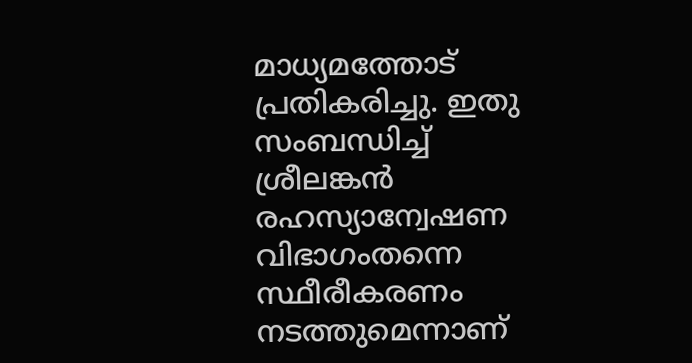മാധ്യമത്തോട് പ്രതികരിച്ചു. ഇതു സംബന്ധിച്ച് ശ്രീലങ്കൻ രഹസ്യാന്വേഷണ വിഭാഗംതന്നെ സ്ഥീരീകരണം നടത്തുമെന്നാണ്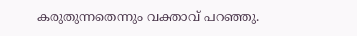കരുതുന്നതെന്നും വക്താവ് പറഞ്ഞു.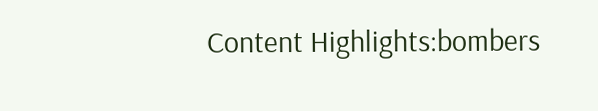Content Highlights:bombers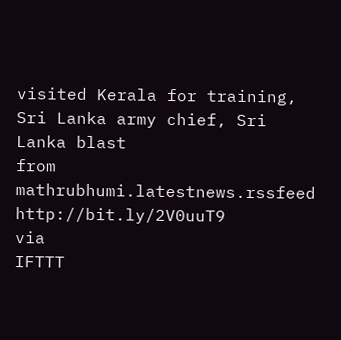visited Kerala for training, Sri Lanka army chief, Sri Lanka blast
from mathrubhumi.latestnews.rssfeed http://bit.ly/2V0uuT9
via
IFTTT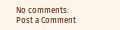No comments:
Post a Comment